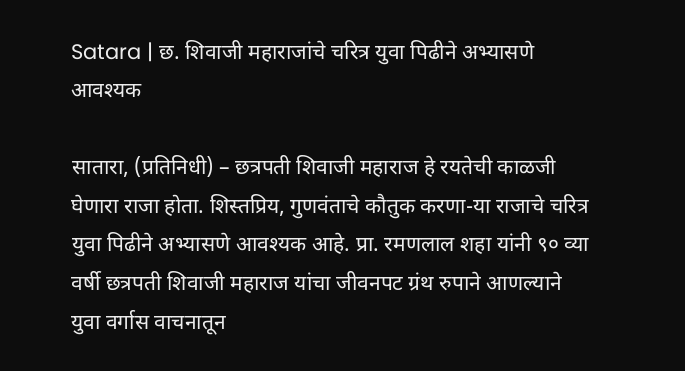Satara | छ. शिवाजी महाराजांचे चरित्र युवा पिढीने अभ्यासणे आवश्यक

सातारा, (प्रतिनिधी) – छत्रपती शिवाजी महाराज हे रयतेची काळजी घेणारा राजा होता. शिस्तप्रिय, गुणवंताचे कौतुक करणा-या राजाचे चरित्र युवा पिढीने अभ्यासणे आवश्यक आहे. प्रा. रमणलाल शहा यांनी ९० व्या वर्षी छत्रपती शिवाजी महाराज यांचा जीवनपट ग्रंथ रुपाने आणल्याने युवा वर्गास वाचनातून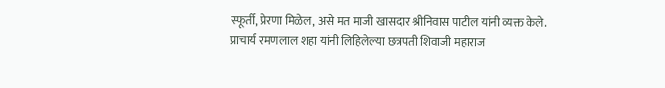स्फूर्ती, प्रेरणा मिळेल, असे मत माजी खासदार श्रीनिवास पाटील यांनी व्यक्त केले.
प्राचार्य रमणलाल शहा यांनी लिहिलेल्या छत्रपती शिवाजी महाराज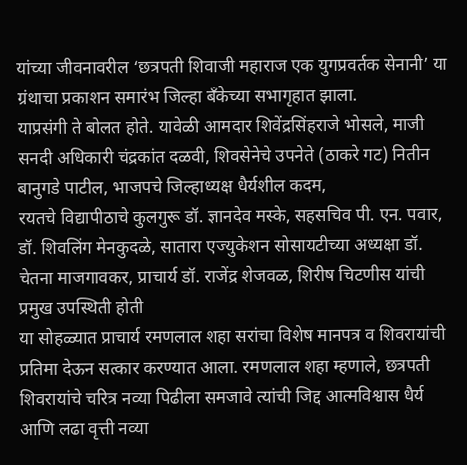यांच्या जीवनावरील ‘छत्रपती शिवाजी महाराज एक युगप्रवर्तक सेनानी’ या ग्रंथाचा प्रकाशन समारंभ जिल्हा बँकेच्या सभागृहात झाला.
याप्रसंगी ते बोलत होते. यावेळी आमदार शिवेंद्रसिंहराजे भोसले, माजी सनदी अधिकारी चंद्रकांत दळवी, शिवसेनेचे उपनेते (ठाकरे गट) नितीन बानुगडे पाटील, भाजपचे जिल्हाध्यक्ष धैर्यशील कदम,
रयतचे विद्यापीठाचे कुलगुरू डॉ. ज्ञानदेव मस्के, सहसचिव पी. एन. पवार, डॉ. शिवलिंग मेनकुदळे, सातारा एज्युकेशन सोसायटीच्या अध्यक्षा डॉ. चेतना माजगावकर, प्राचार्य डॉ. राजेंद्र शेजवळ, शिरीष चिटणीस यांची प्रमुख उपस्थिती होती
या सोहळ्यात प्राचार्य रमणलाल शहा सरांचा विशेष मानपत्र व शिवरायांची प्रतिमा देऊन सत्कार करण्यात आला. रमणलाल शहा म्हणाले, छत्रपती शिवरायांचे चरित्र नव्या पिढीला समजावे त्यांची जिद्द आत्मविश्वास धैर्य आणि लढा वृत्ती नव्या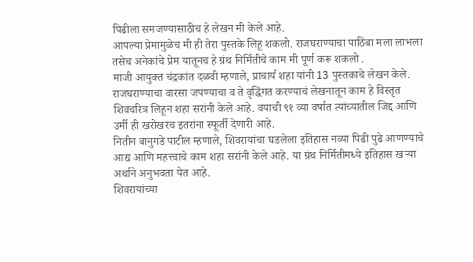पिढीला समजण्यासाठीच हे लेखन मी केले आहे.
आपल्या प्रेमामुळेच मी ही तेरा पुस्तके लिहू शकलो. राजघराण्याचा पाठिंबा मला लाभला तसेच अनेकांचे प्रेम यातूनच हे ग्रंथ निर्मितीचे काम मी पूर्ण करू शकलो .
माजी आयुक्त चंद्रकांत दळवी म्हणाले, प्राचार्य शहा यांनी 13 पुस्तकाचे लेखन केले. राजघराण्याचा वारसा जपण्याचा व ते वृद्धिंगत करण्याचं लेखनातून काम हे विस्तृत शिवचरित्र लिहून शहा सरांनी केले आहे. वयाची ९१ व्या वर्षात त्यांच्यातील जिद्द आणि उर्मी ही खरोखरच इतरांना स्फूर्ती देणारी आहे.
नितीन बानुगडे पाटील म्हणाले, शिवरायांचा घडलेला इतिहास नव्या पिढी पुढे आणण्याचे आद्य आणि महत्त्वाचे काम शहा सरांनी केले आहे. या ग्रंथ निर्मितीमध्ये इतिहास खऱ्या अर्थाने अनुभवता येत आहे.
शिवरायांच्या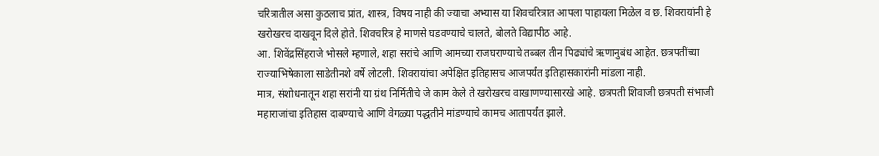चरित्रातील असा कुठलाच प्रांत, शास्त्र, विषय नाही की ज्याचा अभ्यास या शिवचरित्रात आपला पाहायला मिळेल व छ. शिवरायांनी हे खरोखरच दाखवून दिले होते. शिवचरित्र हे माणसे घडवण्याचे चालते, बोलते विद्यापीठ आहे.
आ. शिवेंद्रसिंहराजे भोसले म्हणाले, शहा सरांचे आणि आमच्या राजघराण्याचे तब्बल तीन पिढ्यांचे ऋणानुबंध आहेत. छत्रपतींच्या राज्याभिषेकाला साडेतीनशे वर्षे लोटली. शिवरायांचा अपेक्षित इतिहासच आजपर्यंत इतिहासकारांनी मांडला नाही.
मात्र, संशोधनातून शहा सरांनी या ग्रंथ निर्मितीचे जे काम केले ते खरोखरच वाखाणण्यासारखे आहे. छत्रपती शिवाजी छत्रपती संभाजी महाराजांचा इतिहास दाबण्याचे आणि वेगळ्या पद्धतीने मांडण्याचे कामच आतापर्यंत झाले.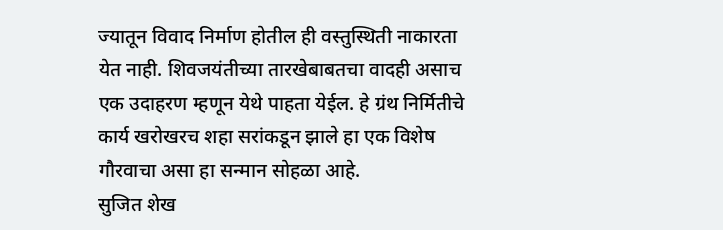ज्यातून विवाद निर्माण होतील ही वस्तुस्थिती नाकारता येत नाही. शिवजयंतीच्या तारखेबाबतचा वादही असाच एक उदाहरण म्हणून येथे पाहता येईल. हे ग्रंथ निर्मितीचे कार्य खरोखरच शहा सरांकडून झाले हा एक विशेष गौरवाचा असा हा सन्मान सोहळा आहे.
सुजित शेख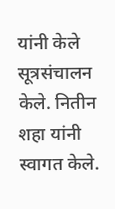यांनी केले सूत्रसंचालन केले. नितीन शहा यांनी स्वागत केले.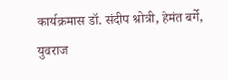कार्यक्रमास डॉ. संदीप श्रोत्री, हेमंत बर्गे, युवराज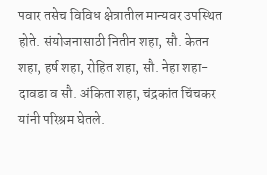पवार तसेच विविध क्षेत्रातील मान्यवर उपस्थित होते. संयोजनासाठी नितीन शहा, सौ. केतन शहा, हर्ष शहा, रोहित शहा, सौ. नेहा शहा-दावडा व सौ. अंकिता शहा, चंद्रकांत चिंचकर यांनी परिश्रम घेतले.